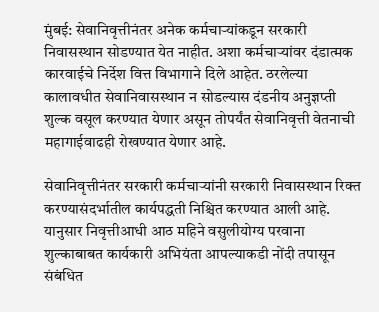मुंबई: सेवानिवृत्तीनंतर अनेक कर्मचाऱ्यांकडून सरकारी निवासस्थान सोडण्यात येत नाहीत. अशा कर्मचाऱ्यांवर दंडात्मक कारवाईचे निर्देश वित्त विभागाने दिले आहेत. ठरलेल्या कालावधीत सेवानिवासस्थान न सोडल्यास दंडनीय अनुज्ञप्ती शुल्क वसूल करण्यात येणार असून तोपर्यंत सेवानिवृत्ती वेतनाची महागाईवाढही रोखण्यात येणार आहे.

सेवानिवृत्तीनंतर सरकारी कर्मचाऱ्यांनी सरकारी निवासस्थान रिक्त करण्यासंदर्भातील कार्यपद्धती निश्चित करण्यात आली आहे. यानुसार निवृत्तीआधी आठ महिने वसुलीयोग्य परवाना शुल्काबाबत कार्यकारी अभियंता आपल्याकडी नोंदी तपासून संबंधित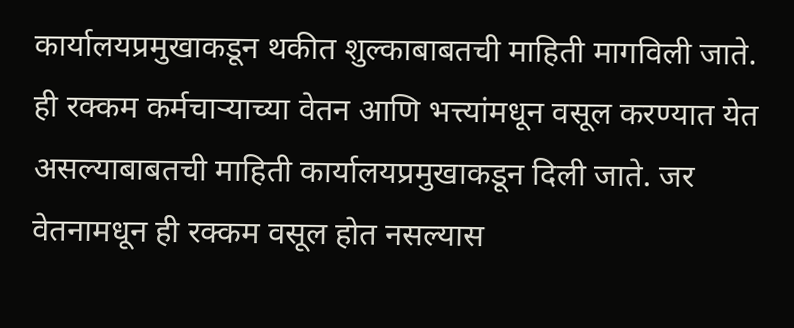कार्यालयप्रमुखाकडून थकीत शुल्काबाबतची माहिती मागविली जाते. ही रक्कम कर्मचाऱ्याच्या वेतन आणि भत्त्यांमधून वसूल करण्यात येत असल्याबाबतची माहिती कार्यालयप्रमुखाकडून दिली जाते. जर वेतनामधून ही रक्कम वसूल होत नसल्यास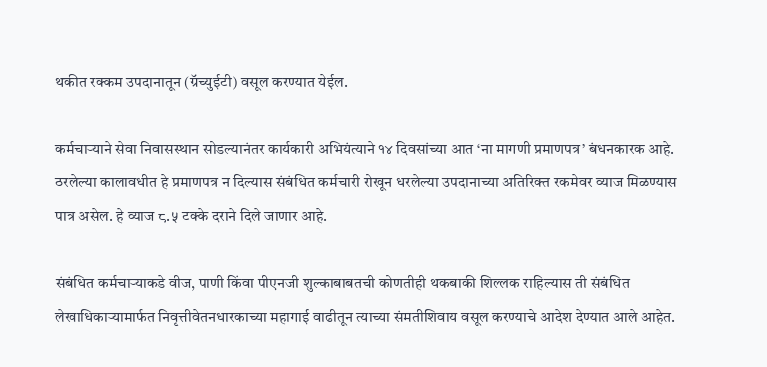थकीत रक्कम उपदानातून (ग्रॅच्युईटी) वसूल करण्यात येईल.

कर्मचाऱ्याने सेवा निवासस्थान सोडल्यानंतर कार्यकारी अभियंत्याने १४ दिवसांच्या आत ‘ना मागणी प्रमाणपत्र’ बंधनकारक आहे. ठरलेल्या कालावधीत हे प्रमाणपत्र न दिल्यास संबंधित कर्मचारी रोखून धरलेल्या उपदानाच्या अतिरिक्त रकमेवर व्याज मिळण्यास पात्र असेल. हे व्याज ८.५ टक्के दराने दिले जाणार आहे.

संबंधित कर्मचाऱ्याकडे वीज, पाणी किंवा पीएनजी शुल्काबाबतची कोणतीही थकबाकी शिल्लक राहिल्यास ती संबंधित लेखाधिकाऱ्यामार्फत निवृत्तीवेतनधारकाच्या महागाई वाढीतून त्याच्या संमतीशिवाय वसूल करण्याचे आदेश देण्यात आले आहेत.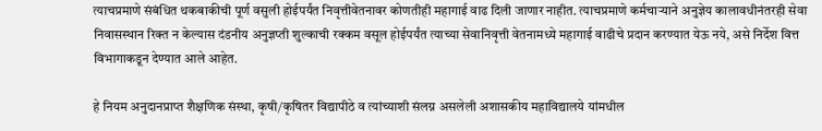त्याचप्रमाणे संबंधित थकबाकीची पूर्ण वसुली होईपर्यंत निवृत्तीवेतनावर कोणतीही महागाई वाढ दिली जाणार नाहीत. त्याचप्रमाणे कर्मचाऱ्याने अनुज्ञेय कालावधीनंतरही सेवा निवासस्थान रिक्त न केल्यास दंडनीय अनुज्ञप्ती शुल्काची रक्कम वसूल होईपर्यंत त्याच्या सेवानिवृत्ती वेतनामध्ये महागाई वाढीचे प्रदान करण्यात येऊ नये, असे निर्देश वित्त विभागाकडून देण्यात आले आहेत.

हे नियम अनुदानप्राप्त शैक्षणिक संस्था, कृषी/कृषितर विद्यापीठे व त्यांच्याशी संलग्न असलेली अशासकीय महाविद्यालये यांमधील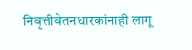निवृत्तीवेतनधारकांनाही लागू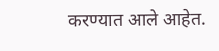करण्यात आले आहेत.